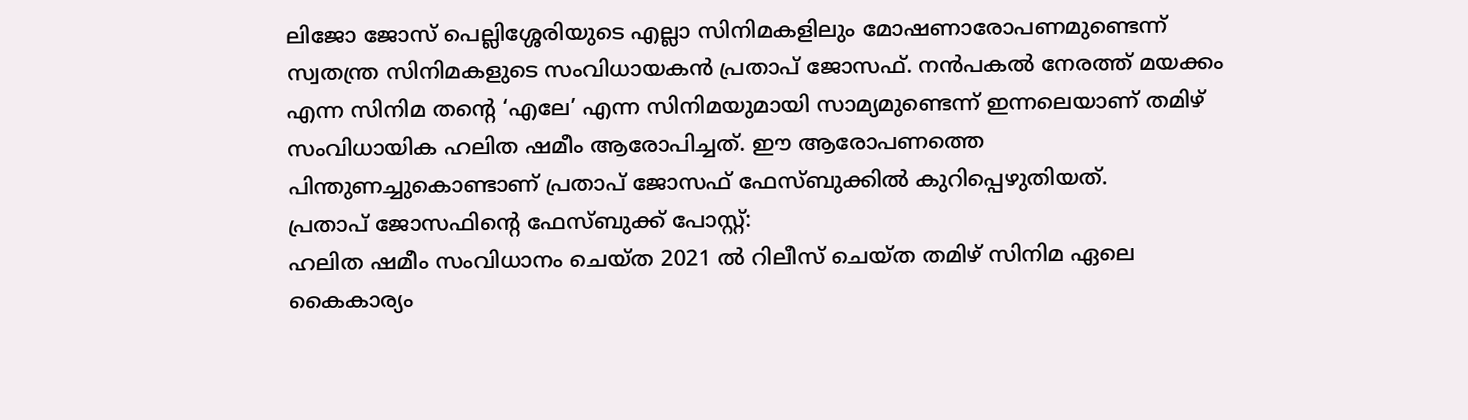ലിജോ ജോസ് പെല്ലിശ്ശേരിയുടെ എല്ലാ സിനിമകളിലും മോഷണാരോപണമുണ്ടെന്ന് സ്വതന്ത്ര സിനിമകളുടെ സംവിധായകൻ പ്രതാപ് ജോസഫ്. നൻപകൽ നേരത്ത് മയക്കം എന്ന സിനിമ തൻ്റെ ‘എലേ’ എന്ന സിനിമയുമായി സാമ്യമുണ്ടെന്ന് ഇന്നലെയാണ് തമിഴ് സംവിധായിക ഹലിത ഷമീം ആരോപിച്ചത്. ഈ ആരോപണത്തെ പിന്തുണച്ചുകൊണ്ടാണ് പ്രതാപ് ജോസഫ് ഫേസ്ബുക്കിൽ കുറിപ്പെഴുതിയത്.
പ്രതാപ് ജോസഫിൻ്റെ ഫേസ്ബുക്ക് പോസ്റ്റ്:
ഹലിത ഷമീം സംവിധാനം ചെയ്ത 2021 ൽ റിലീസ് ചെയ്ത തമിഴ് സിനിമ ഏലെ കൈകാര്യം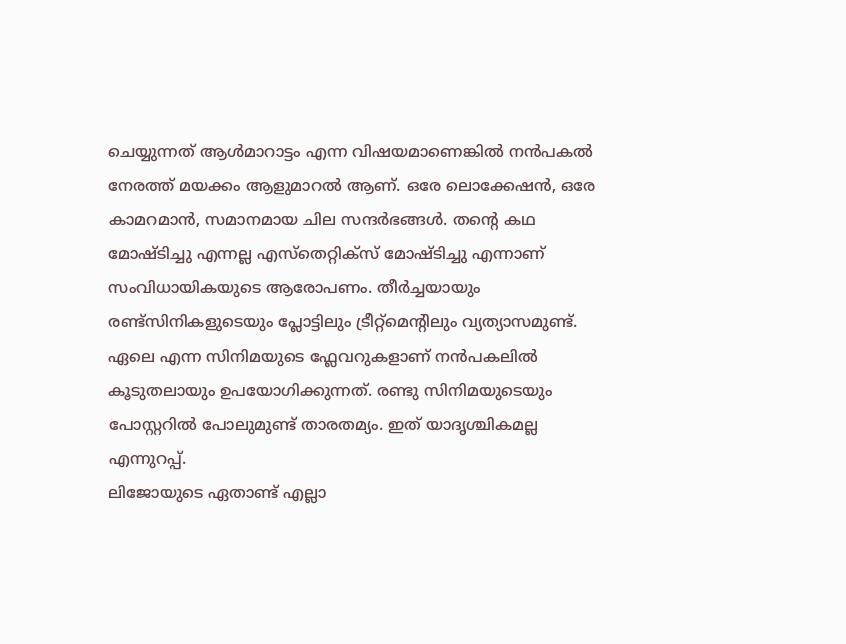ചെയ്യുന്നത് ആൾമാറാട്ടം എന്ന വിഷയമാണെങ്കിൽ നൻപകൽ നേരത്ത് മയക്കം ആളുമാറൽ ആണ്. ഒരേ ലൊക്കേഷൻ, ഒരേ കാമറമാൻ, സമാനമായ ചില സന്ദർഭങ്ങൾ. തന്റെ കഥ മോഷ്ടിച്ചു എന്നല്ല എസ്തെറ്റിക്സ് മോഷ്ടിച്ചു എന്നാണ് സംവിധായികയുടെ ആരോപണം. തീർച്ചയായും രണ്ട്സിനികളുടെയും പ്ലോട്ടിലും ട്രീറ്റ്മെന്റിലും വ്യത്യാസമുണ്ട്. ഏലെ എന്ന സിനിമയുടെ ഫ്ലേവറുകളാണ് നൻപകലിൽ കൂടുതലായും ഉപയോഗിക്കുന്നത്. രണ്ടു സിനിമയുടെയും പോസ്റ്ററിൽ പോലുമുണ്ട് താരതമ്യം. ഇത് യാദൃശ്ചികമല്ല എന്നുറപ്പ്.
ലിജോയുടെ ഏതാണ്ട് എല്ലാ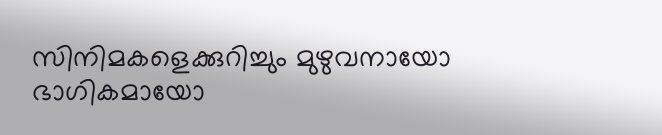സിനിമകളെക്കുറിച്ചും മുഴുവനായോ ഭാഗികമായോ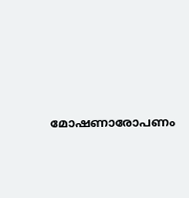മോഷണാരോപണം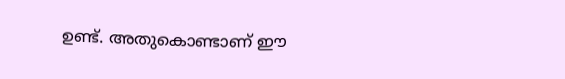ഉണ്ട്. അതുകൊണ്ടാണ് ഈ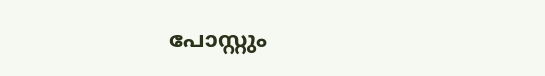പോസ്റ്റും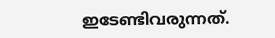ഇടേണ്ടിവരുന്നത്.